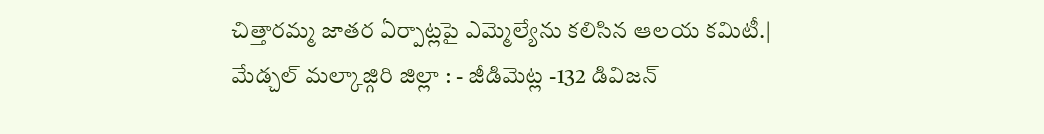చిత్తారమ్మ జాతర ఏర్పాట్లపై ఎమ్మెల్యేను కలిసిన ఆలయ కమిటీ.|
మేడ్చల్ మల్కాజ్గిరి జిల్లా : - జీడిమెట్ల -132 డివిజన్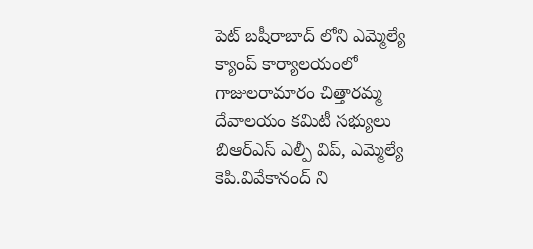పెట్ బషీరాబాద్ లోని ఎమ్మెల్యే క్యాంప్ కార్యాలయంలో గాజులరామారం చిత్తారమ్మ దేవాలయం కమిటీ సభ్యులు బిఆర్ఎస్ ఎల్పీ విప్, ఎమ్మెల్యే కెపి.వివేకానంద్ ని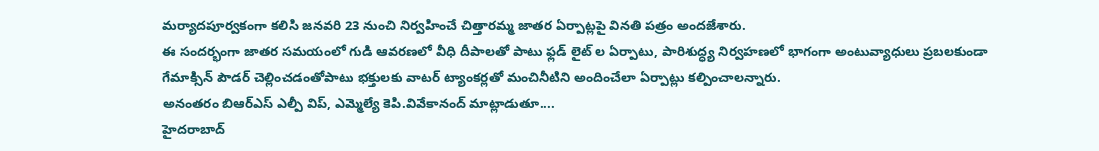మర్యాదపూర్వకంగా కలిసి జనవరి 23 నుంచి నిర్వహించే చిత్తారమ్మ జాతర ఏర్పాట్లపై వినతి పత్రం అందజేశారు.
ఈ సందర్భంగా జాతర సమయంలో గుడి ఆవరణలో వీధి దీపాలతో పాటు ఫ్లడ్ లైట్ ల ఏర్పాటు, పారిశుద్ధ్య నిర్వహణలో భాగంగా అంటువ్యాధులు ప్రబలకుండా గేమాక్సిన్ పౌడర్ చెల్లించడంతోపాటు భక్తులకు వాటర్ ట్యాంకర్లతో మంచినీటిని అందించేలా ఏర్పాట్లు కల్పించాలన్నారు.
అనంతరం బిఆర్ఎస్ ఎల్పీ విప్, ఎమ్మెల్యే కెపి.వివేకానంద్ మాట్లాడుతూ....
హైదరాబాద్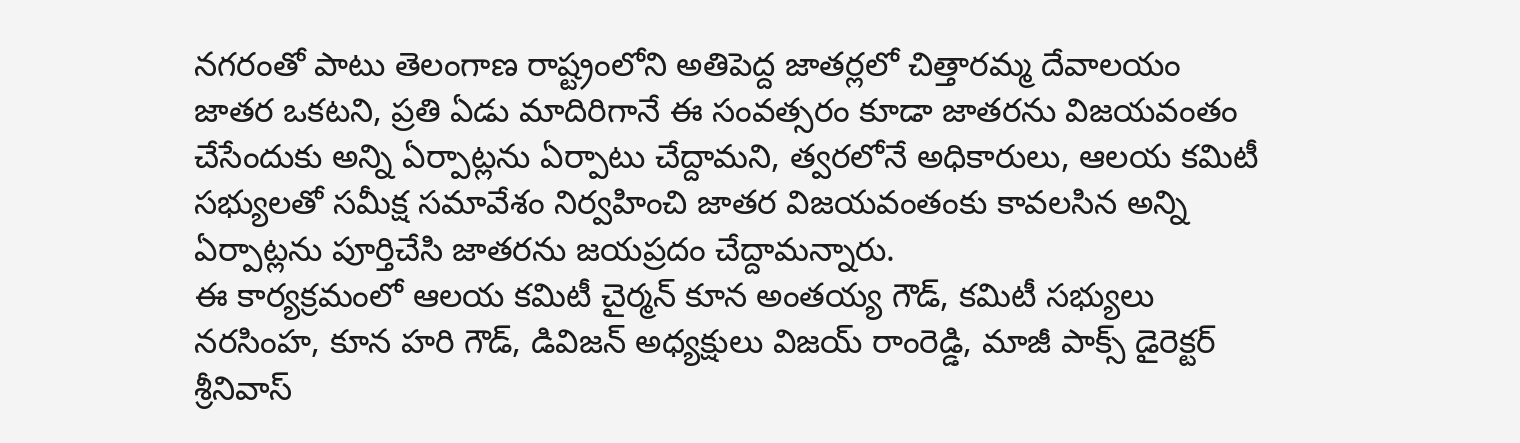నగరంతో పాటు తెలంగాణ రాష్ట్రంలోని అతిపెద్ద జాతర్లలో చిత్తారమ్మ దేవాలయం జాతర ఒకటని, ప్రతి ఏడు మాదిరిగానే ఈ సంవత్సరం కూడా జాతరను విజయవంతం చేసేందుకు అన్ని ఏర్పాట్లను ఏర్పాటు చేద్దామని, త్వరలోనే అధికారులు, ఆలయ కమిటీ సభ్యులతో సమీక్ష సమావేశం నిర్వహించి జాతర విజయవంతంకు కావలసిన అన్ని ఏర్పాట్లను పూర్తిచేసి జాతరను జయప్రదం చేద్దామన్నారు.
ఈ కార్యక్రమంలో ఆలయ కమిటీ చైర్మన్ కూన అంతయ్య గౌడ్, కమిటీ సభ్యులు నరసింహ, కూన హరి గౌడ్, డివిజన్ అధ్యక్షులు విజయ్ రాంరెడ్డి, మాజీ పాక్స్ డైరెక్టర్ శ్రీనివాస్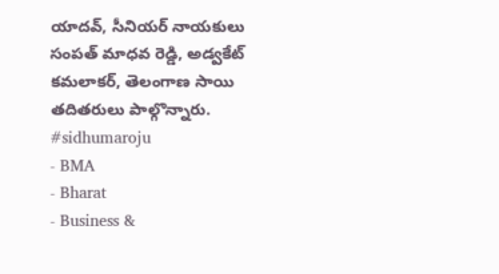యాదవ్, సీనియర్ నాయకులు సంపత్ మాధవ రెడ్డి, అడ్వకేట్ కమలాకర్, తెలంగాణ సాయి తదితరులు పాల్గొన్నారు.
#sidhumaroju
- BMA
- Bharat
- Business &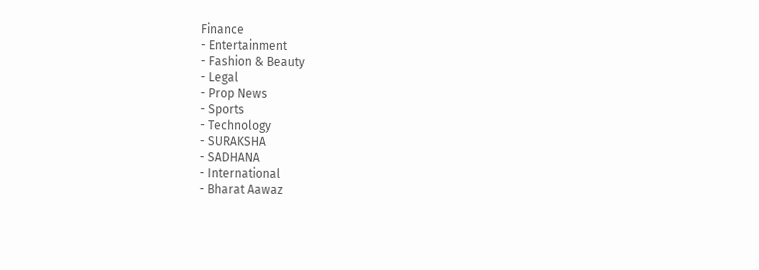Finance
- Entertainment
- Fashion & Beauty
- Legal
- Prop News
- Sports
- Technology
- SURAKSHA
- SADHANA
- International
- Bharat Aawaz